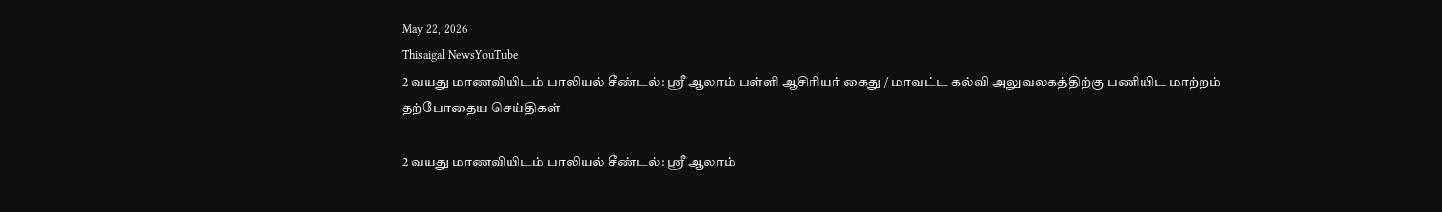May 22, 2026
Thisaigal NewsYouTube
2 வயது மாணவியிடம் பாலியல் சீண்டல்: ஸ்ரீ ஆலாம் பள்ளி ஆசிரியர் கைது / மாவட்ட கல்வி அலுவலகத்திற்கு பணியிட மாற்றம்
தற்போதைய செய்திகள்

2 வயது மாணவியிடம் பாலியல் சீண்டல்: ஸ்ரீ ஆலாம்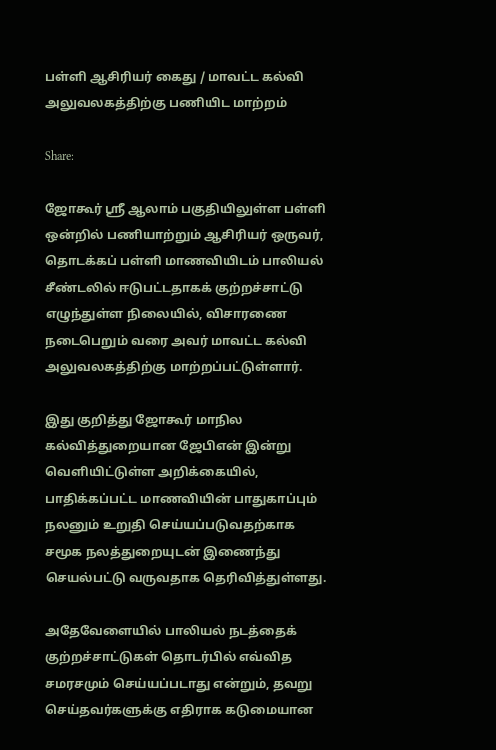பள்ளி ஆசிரியர் கைது / மாவட்ட கல்வி அலுவலகத்திற்கு பணியிட மாற்றம்

Share:

ஜோகூர் ஸ்ரீ ஆலாம் பகுதியிலுள்ள பள்ளி ஒன்றில் பணியாற்றும் ஆசிரியர் ஒருவர், தொடக்கப் பள்ளி மாணவியிடம் பாலியல் சீண்டலில் ஈடுபட்டதாகக் குற்றச்சாட்டு எழுந்துள்ள நிலையில், விசாரணை நடைபெறும் வரை அவர் மாவட்ட கல்வி அலுவலகத்திற்கு மாற்றப்பட்டுள்ளார்.

இது குறித்து ஜோகூர் மாநில கல்வித்துறையான ஜேபிஎன் இன்று வெளியிட்டுள்ள அறிக்கையில், பாதிக்கப்பட்ட மாணவியின் பாதுகாப்பும் நலனும் உறுதி செய்யப்படுவதற்காக சமூக நலத்துறையுடன் இணைந்து செயல்பட்டு வருவதாக தெரிவித்துள்ளது.

அதேவேளையில் பாலியல் நடத்தைக் குற்றச்சாட்டுகள் தொடர்பில் எவ்வித சமரசமும் செய்யப்படாது என்றும், தவறு செய்தவர்களுக்கு எதிராக கடுமையான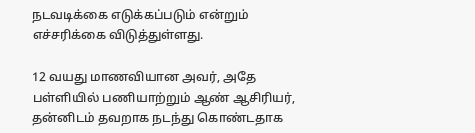நடவடிக்கை எடுக்கப்படும் என்றும் எச்சரிக்கை விடுத்துள்ளது.

12 வயது மாணவியான அவர், அதே பள்ளியில் பணியாற்றும் ஆண் ஆசிரியர், தன்னிடம் தவறாக நடந்து கொண்டதாக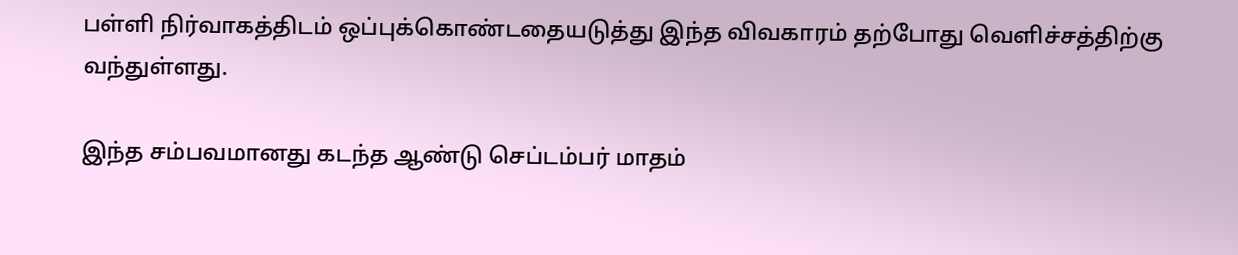பள்ளி நிர்வாகத்திடம் ஒப்புக்கொண்டதையடுத்து இந்த விவகாரம் தற்போது வெளிச்சத்திற்கு வந்துள்ளது.

இந்த சம்பவமானது கடந்த ஆண்டு செப்டம்பர் மாதம்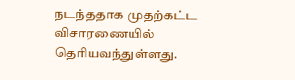நடந்ததாக முதற்கட்ட விசாரணையில் தெரியவந்துள்ளது.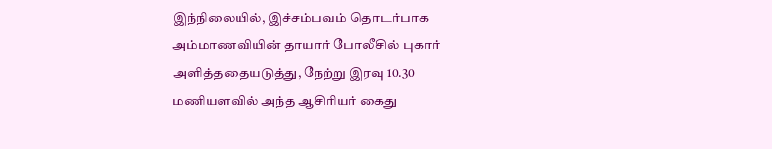இந்நிலையில், இச்சம்பவம் தொடர்பாக அம்மாணவியின் தாயார் போலீசில் புகார் அளித்ததையடுத்து, நேற்று இரவு 10.30 மணியளவில் அந்த ஆசிரியர் கைது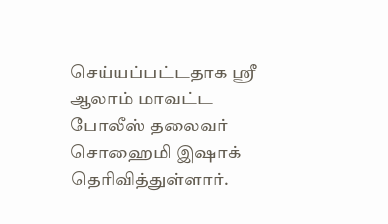செய்யப்பட்டதாக ஸ்ரீ ஆலாம் மாவட்ட போலீஸ் தலைவர் சொஹைமி இஷாக் தெரிவித்துள்ளார்.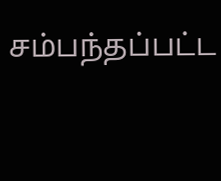சம்பந்தப்பட்ட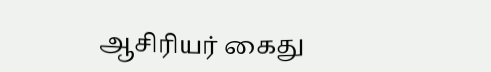ஆசிரியர் கைது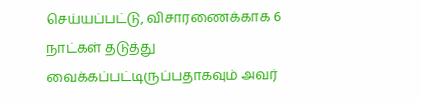செய்யப்பட்டு, விசாரணைக்காக 6 நாட்கள் தடுத்து வைக்கப்பட்டிருப்பதாகவும் அவர்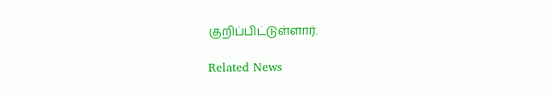குறிப்பிட்டுள்ளார்.

Related News